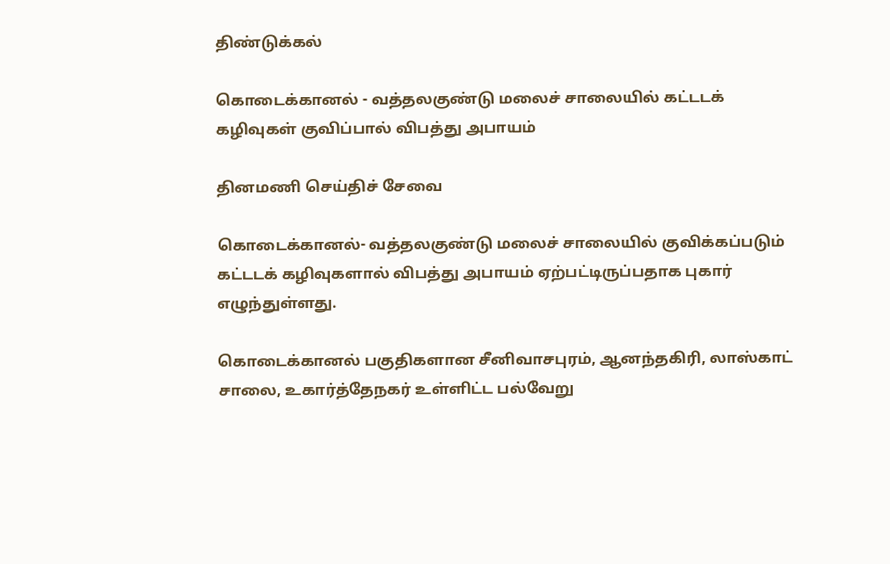திண்டுக்கல்

கொடைக்கானல் - வத்தலகுண்டு மலைச் சாலையில் கட்டடக் கழிவுகள் குவிப்பால் விபத்து அபாயம்

தினமணி செய்திச் சேவை

கொடைக்கானல்- வத்தலகுண்டு மலைச் சாலையில் குவிக்கப்படும் கட்டடக் கழிவுகளால் விபத்து அபாயம் ஏற்பட்டிருப்பதாக புகார் எழுந்துள்ளது.

கொடைக்கானல் பகுதிகளான சீனிவாசபுரம், ஆனந்தகிரி, லாஸ்காட் சாலை, உகார்த்தேநகர் உள்ளிட்ட பல்வேறு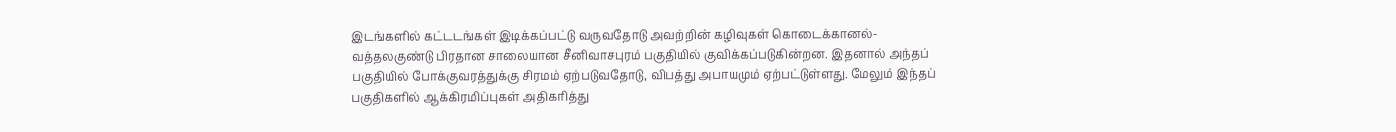இடங்களில் கட்டடங்கள் இடிக்கப்பட்டு வருவதோடு அவற்றின் கழிவுகள் கொடைக்கானல்- வத்தலகுண்டு பிரதான சாலையான சீனிவாசபுரம் பகுதியில் குவிக்கப்படுகின்றன. இதனால் அந்தப் பகுதியில் போக்குவரத்துக்கு சிரமம் ஏற்படுவதோடு, விபத்து அபாயமும் ஏற்பட்டுள்ளது. மேலும் இந்தப் பகுதிகளில் ஆக்கிரமிப்புகள் அதிகரித்து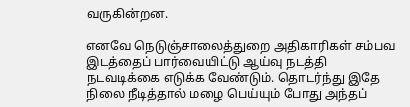வருகின்றன.

எனவே நெடுஞ்சாலைத்துறை அதிகாரிகள் சம்பவ இடத்தைப் பார்வையிட்டு ஆய்வு நடத்தி நடவடிக்கை எடுக்க வேண்டும். தொடர்ந்து இதே நிலை நீடித்தால் மழை பெய்யும் போது அந்தப்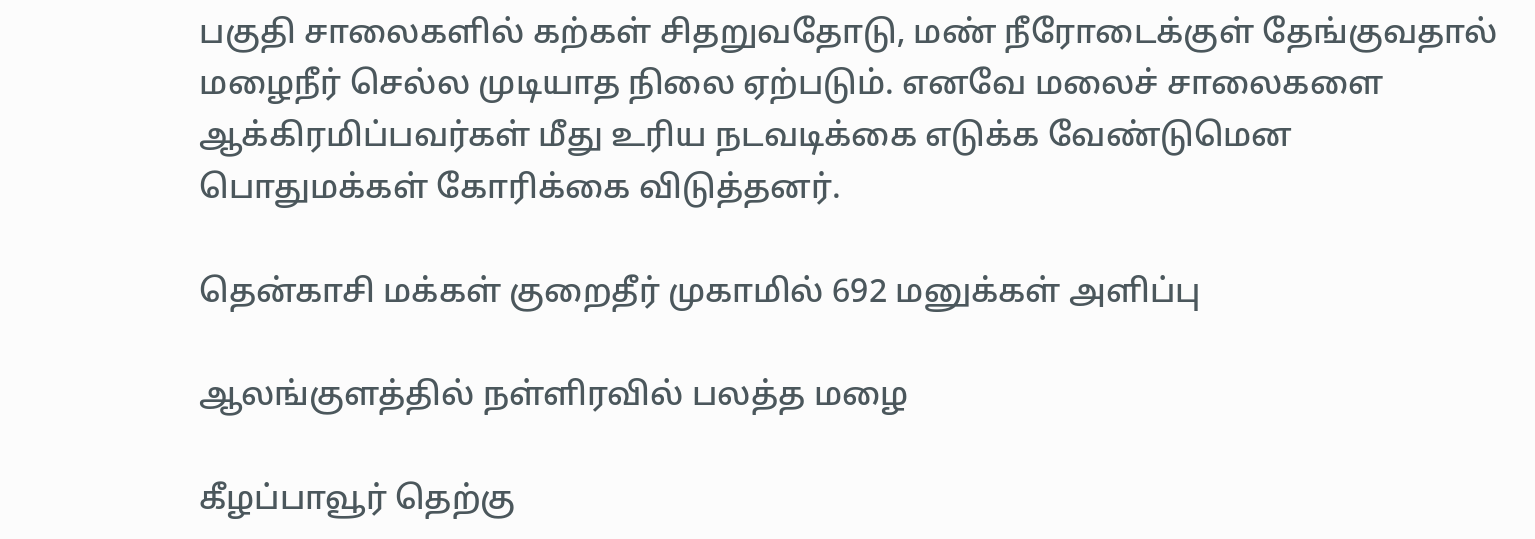பகுதி சாலைகளில் கற்கள் சிதறுவதோடு, மண் நீரோடைக்குள் தேங்குவதால் மழைநீர் செல்ல முடியாத நிலை ஏற்படும். எனவே மலைச் சாலைகளை ஆக்கிரமிப்பவர்கள் மீது உரிய நடவடிக்கை எடுக்க வேண்டுமென பொதுமக்கள் கோரிக்கை விடுத்தனர்.

தென்காசி மக்கள் குறைதீர் முகாமில் 692 மனுக்கள் அளிப்பு

ஆலங்குளத்தில் நள்ளிரவில் பலத்த மழை

கீழப்பாவூர் தெற்கு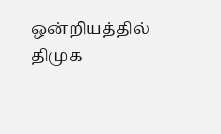ஒன்றியத்தில் திமுக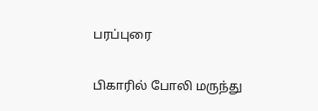பரப்புரை

பிகாரில் போலி மருந்து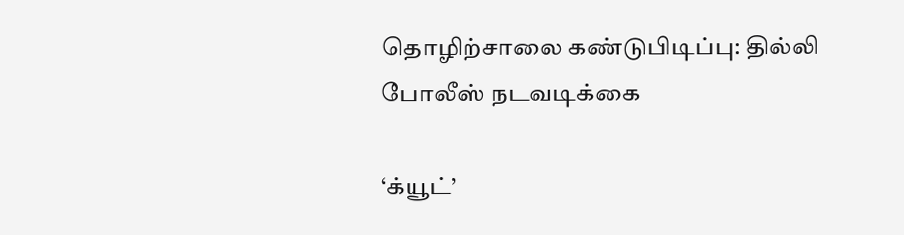தொழிற்சாலை கண்டுபிடிப்பு: தில்லி போலீஸ் நடவடிக்கை

‘க்யூட்’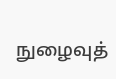நுழைவுத்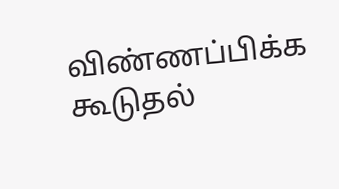விண்ணப்பிக்க கூடுதல்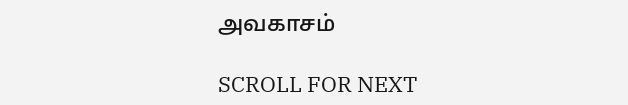அவகாசம்

SCROLL FOR NEXT